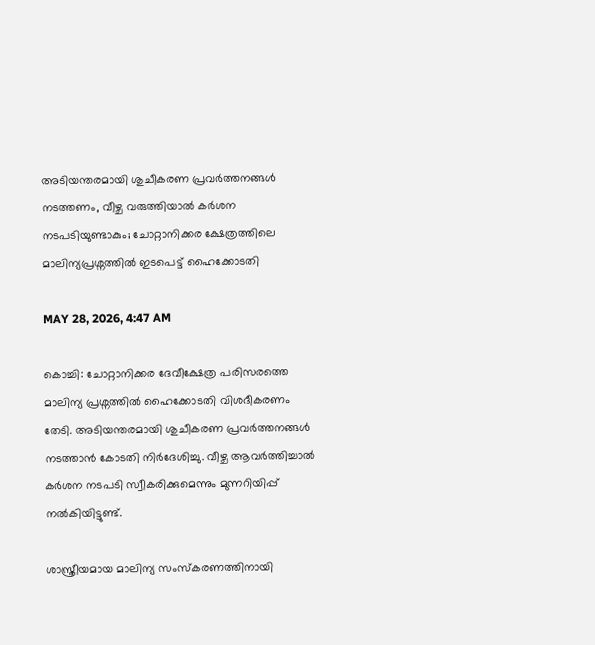അടിയന്തരമായി ശുചീകരണ പ്രവർത്തനങ്ങൾ നടത്തണം, വീഴ്ച വരുത്തിയാൽ കർശന നടപടിയുണ്ടാകും; ചോറ്റാനിക്കര ക്ഷേത്രത്തിലെ മാലിന്യപ്രശ്നത്തിൽ ഇടപെട്ട് ഹൈക്കോടതി

MAY 28, 2026, 4:47 AM

കൊച്ചി: ചോറ്റാനിക്കര ദേവീക്ഷേത്ര പരിസരത്തെ മാലിന്യ പ്രശ്നത്തിൽ ഹൈക്കോടതി വിശദീകരണം തേടി. അടിയന്തരമായി ശുചീകരണ പ്രവർത്തനങ്ങൾ നടത്താൻ കോടതി നിർദേശിച്ചു. വീഴ്ച ആവർത്തിച്ചാൽ കർശന നടപടി സ്വീകരിക്കുമെന്നും മുന്നറിയിപ്പ് നൽകിയിട്ടുണ്ട്.

ശാസ്ത്രീയമായ മാലിന്യ സംസ്കരണത്തിനായി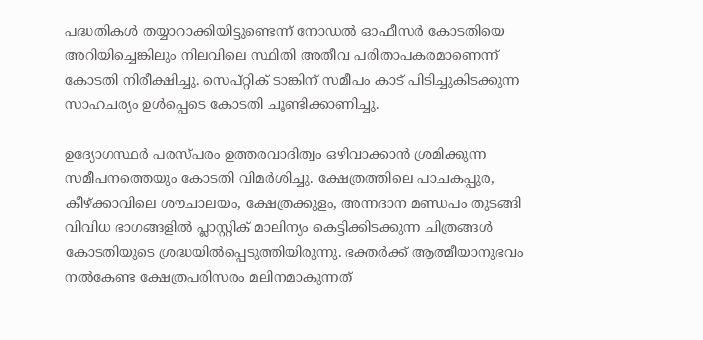പദ്ധതികൾ തയ്യാറാക്കിയിട്ടുണ്ടെന്ന് നോഡൽ ഓഫീസർ കോടതിയെ അറിയിച്ചെങ്കിലും നിലവിലെ സ്ഥിതി അതീവ പരിതാപകരമാണെന്ന് കോടതി നിരീക്ഷിച്ചു. സെപ്റ്റിക് ടാങ്കിന് സമീപം കാട് പിടിച്ചുകിടക്കുന്ന സാഹചര്യം ഉൾപ്പെടെ കോടതി ചൂണ്ടിക്കാണിച്ചു.

ഉദ്യോഗസ്ഥർ പരസ്പരം ഉത്തരവാദിത്വം ഒഴിവാക്കാൻ ശ്രമിക്കുന്ന സമീപനത്തെയും കോടതി വിമർശിച്ചു. ക്ഷേത്രത്തിലെ പാചകപ്പുര, കീഴ്ക്കാവിലെ ശൗചാലയം, ക്ഷേത്രക്കുളം, അന്നദാന മണ്ഡപം തുടങ്ങി വിവിധ ഭാഗങ്ങളിൽ പ്ലാസ്റ്റിക് മാലിന്യം കെട്ടിക്കിടക്കുന്ന ചിത്രങ്ങൾ കോടതിയുടെ ശ്രദ്ധയിൽപ്പെടുത്തിയിരുന്നു. ഭക്തർക്ക് ആത്മീയാനുഭവം നൽകേണ്ട ക്ഷേത്രപരിസരം മലിനമാകുന്നത്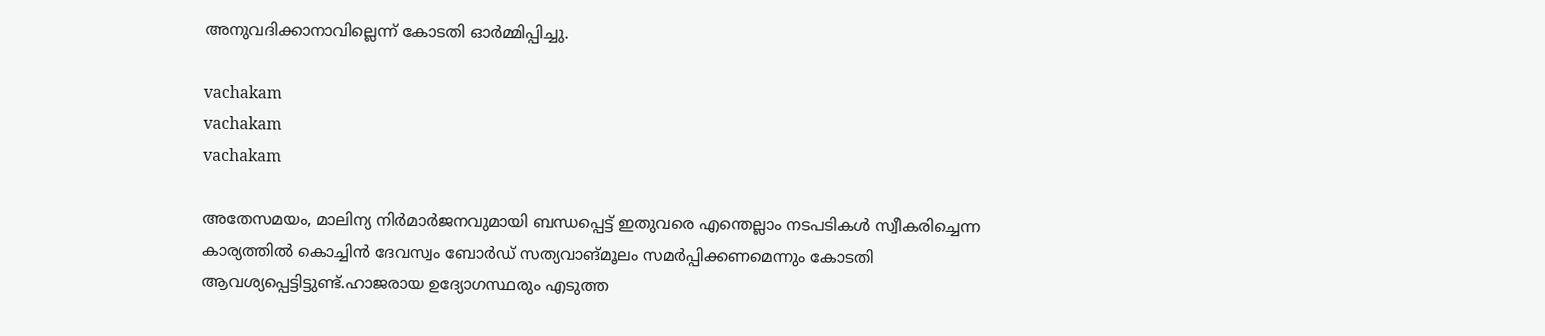അനുവദിക്കാനാവില്ലെന്ന് കോടതി ഓർമ്മിപ്പിച്ചു.

vachakam
vachakam
vachakam

അതേസമയം, മാലിന്യ നിർമാർജനവുമായി ബന്ധപ്പെട്ട് ഇതുവരെ എന്തെല്ലാം നടപടികൾ സ്വീകരിച്ചെന്ന കാര്യത്തിൽ കൊച്ചിൻ ദേവസ്വം ബോർഡ് സത്യവാങ്മൂലം സമർപ്പിക്കണമെന്നും കോടതി ആവശ്യപ്പെട്ടിട്ടുണ്ട്.ഹാജരായ ഉദ്യോഗസ്ഥരും എടുത്ത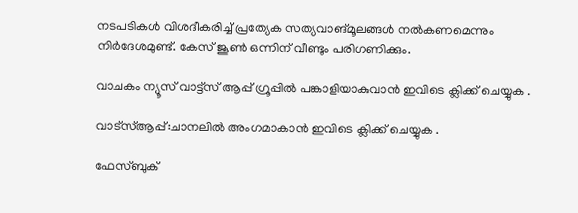നടപടികൾ വിശദീകരിച്ച് പ്രത്യേക സത്യവാങ്മൂലങ്ങൾ നൽകണമെന്നും നിർദേശമുണ്ട്. കേസ് ജൂൺ ഒന്നിന് വീണ്ടും പരിഗണിക്കും.

വാചകം ന്യൂസ് വാട്ട്സ് ആപ്പ് ഗ്രൂപ്പിൽ പങ്കാളിയാകുവാൻ ഇവിടെ ക്ലിക്ക് ചെയ്യുക .

വാട്സ്ആപ്പ്:ചാനലിൽ അംഗമാകാൻ ഇവിടെ ക്ലിക്ക് ചെയ്യുക .

ഫേസ്ബുക്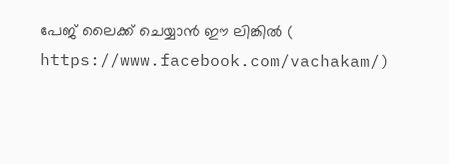പേജ് ലൈക്ക് ചെയ്യാൻ ഈ ലിങ്കിൽ (
https://www.facebook.com/vachakam/)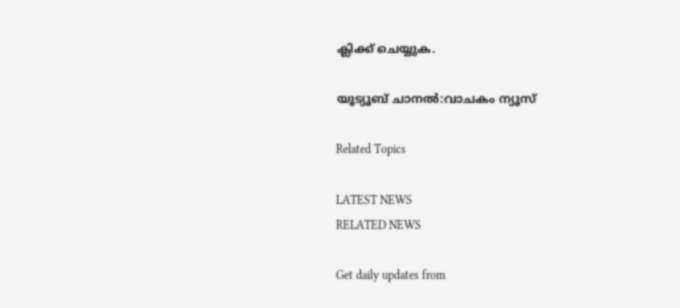ക്ലിക്ക് ചെയ്യുക.

യൂട്യൂബ് ചാനൽ:വാചകം ന്യൂസ്

Related Topics

LATEST NEWS
RELATED NEWS

Get daily updates from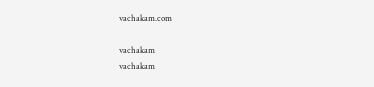vachakam.com

vachakam
vachakam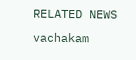RELATED NEWS
vachakam